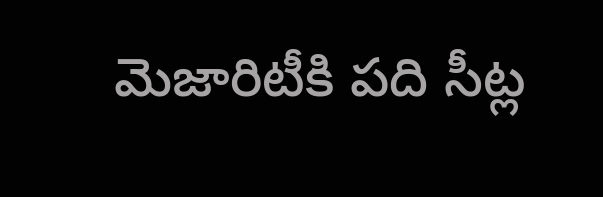మెజారిటీకి పది సీట్ల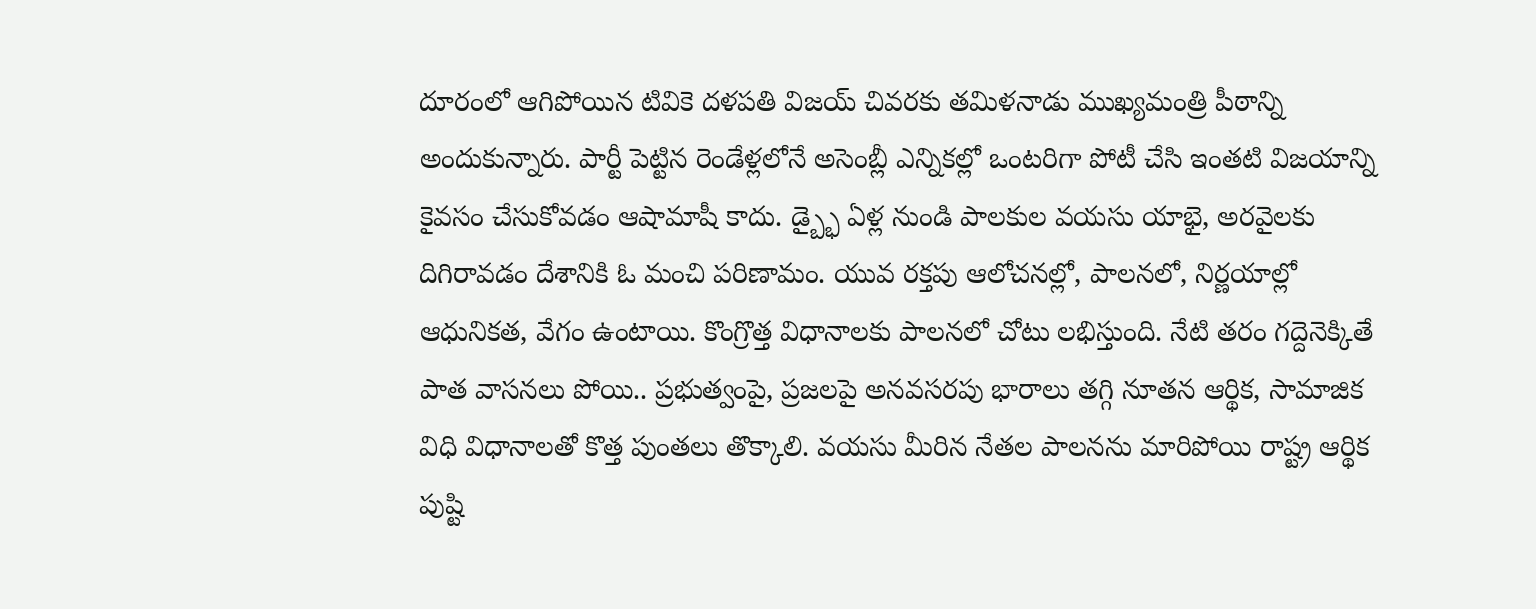దూరంలో ఆగిపోయిన టివికె దళపతి విజయ్ చివరకు తమిళనాడు ముఖ్యమంత్రి పీఠాన్ని అందుకున్నారు. పార్టీ పెట్టిన రెండేళ్లలోనే అసెంబ్లీ ఎన్నికల్లో ఒంటరిగా పోటీ చేసి ఇంతటి విజయాన్ని కైవసం చేసుకోవడం ఆషామాషీ కాదు. డ్బ్భై ఏళ్ల నుండి పాలకుల వయసు యాభై, అరవైలకు దిగిరావడం దేశానికి ఓ మంచి పరిణామం. యువ రక్తపు ఆలోచనల్లో, పాలనలో, నిర్ణయాల్లో ఆధునికత, వేగం ఉంటాయి. కొంగ్రొత్త విధానాలకు పాలనలో చోటు లభిస్తుంది. నేటి తరం గద్దెనెక్కితే పాత వాసనలు పోయి.. ప్రభుత్వంపై, ప్రజలపై అనవసరపు భారాలు తగ్గి నూతన ఆర్థిక, సామాజిక విధి విధానాలతో కొత్త పుంతలు తొక్కాలి. వయసు మీరిన నేతల పాలనను మారిపోయి రాష్ట్ర ఆర్థిక పుష్టి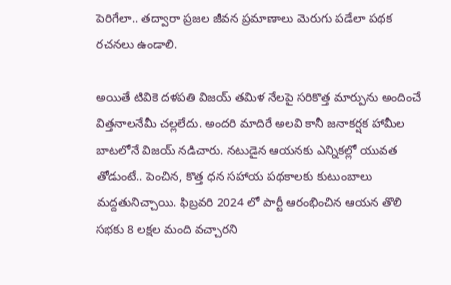పెరిగేలా.. తద్వారా ప్రజల జీవన ప్రమాణాలు మెరుగు పడేలా పథక రచనలు ఉండాలి.

అయితే టివికె దళపతి విజయ్ తమిళ నేలపై సరికొత్త మార్పును అందించే విత్తనాలనేమీ చల్లలేదు. అందరి మాదిరే అలవి కానీ జనాకర్షక హామీల బాటలోనే విజయ్ నడిచారు. నటుడైన ఆయనకు ఎన్నికల్లో యువత తోడుంటే.. పెంచిన, కొత్త ధన సహాయ పథకాలకు కుటుంబాలు మద్దతునిచ్చాయి. ఫిబ్రవరి 2024 లో పార్టీ ఆరంభించిన ఆయన తొలి సభకు 8 లక్షల మంది వచ్చారని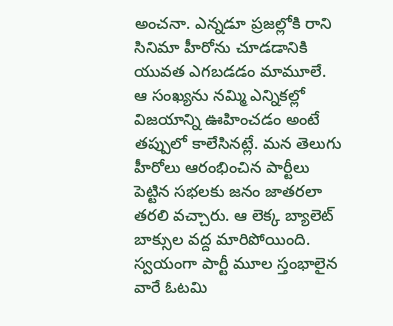అంచనా. ఎన్నడూ ప్రజల్లోకి రాని సినిమా హీరోను చూడడానికి యువత ఎగబడడం మామూలే. ఆ సంఖ్యను నమ్మి ఎన్నికల్లో విజయాన్ని ఊహించడం అంటే తప్పులో కాలేసినట్లే. మన తెలుగు హీరోలు ఆరంభించిన పార్టీలు పెట్టిన సభలకు జనం జాతరలా తరలి వచ్చారు. ఆ లెక్క బ్యాలెట్ బాక్సుల వద్ద మారిపోయింది. స్వయంగా పార్టీ మూల స్తంభాలైన వారే ఓటమి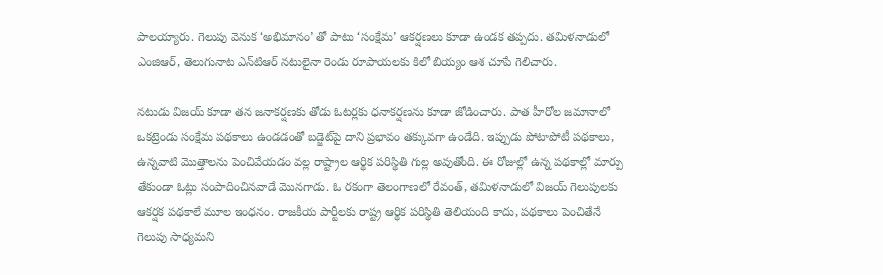పాలయ్యారు. గెలుపు వెనుక ‘అభిమానం’ తో పాటు ‘సంక్షేమ’ ఆకర్షణలు కూడా ఉండక తప్పదు. తమిళనాడులో ఎంజిఆర్, తెలుగునాట ఎన్‌టిఆర్ నటులైనా రెండు రూపాయలకు కిలో బియ్యం ఆశ చూపే గెలిచారు.

నటుడు విజయ్ కూడా తన జనాకర్షణకు తోడు ఓటర్లకు ధనాకర్షణను కూడా జోడించారు. పాత హీరోల జమానాలో ఒకట్రెండు సంక్షేమ పథకాలు ఉండడంతో బడ్జెట్‌పై దాని ప్రభావం తక్కువగా ఉండేది. ఇప్పుడు పోటాపోటీ పథకాలు, ఉన్నవాటి మొత్తాలను పెంచివేయడం వల్ల రాష్ట్రాల ఆర్థిక పరిస్థితి గుల్ల అవుతోంది. ఈ రోజుల్లో ఉన్న పథకాల్లో మార్పు తేకుండా ఓట్లు సంపాదించినవాడే మొనగాడు. ఓ రకంగా తెలంగాణలో రేవంత్, తమిళనాడులో విజయ్ గెలుపులకు ఆకర్షక పథకాలే మూల ఇంధనం. రాజకీయ పార్టీలకు రాష్ట్ర ఆర్థిక పరిస్థితి తెలియంది కాదు, పథకాలు పెంచితేనే గెలుపు సాధ్యమని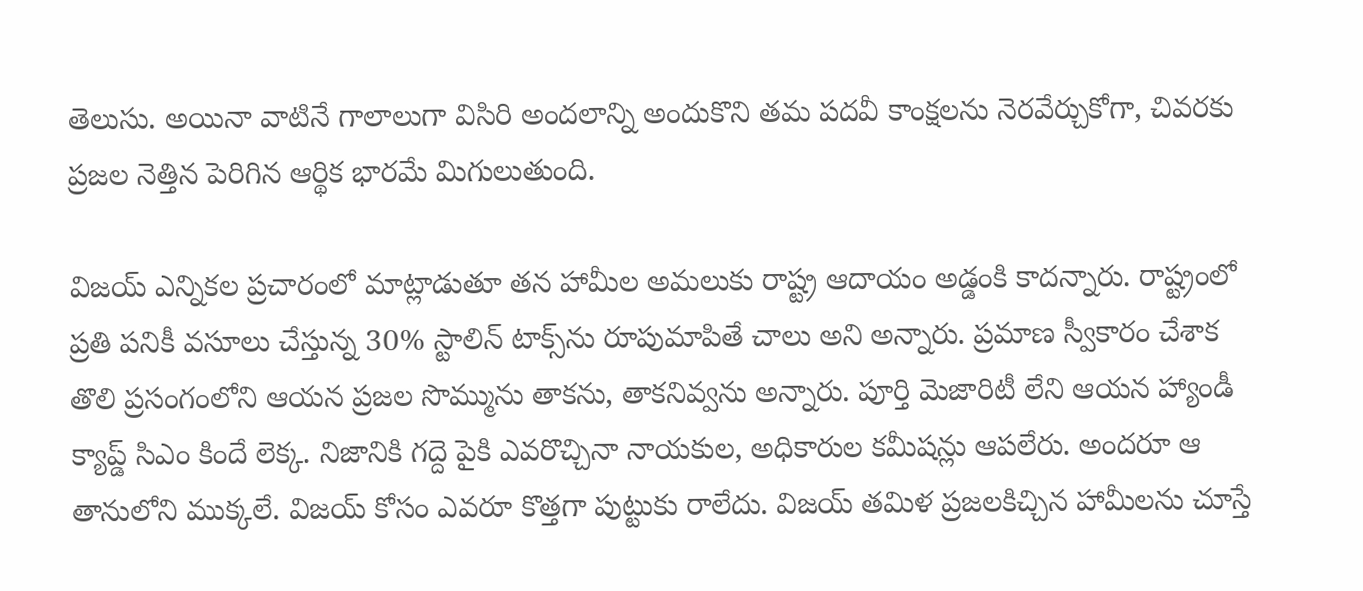తెలుసు. అయినా వాటినే గాలాలుగా విసిరి అందలాన్ని అందుకొని తమ పదవీ కాంక్షలను నెరవేర్చుకోగా, చివరకు ప్రజల నెత్తిన పెరిగిన ఆర్థిక భారమే మిగులుతుంది.

విజయ్ ఎన్నికల ప్రచారంలో మాట్లాడుతూ తన హామీల అమలుకు రాష్ట్ర ఆదాయం అడ్డంకి కాదన్నారు. రాష్ట్రంలో ప్రతి పనికీ వసూలు చేస్తున్న 30% స్టాలిన్ టాక్స్‌ను రూపుమాపితే చాలు అని అన్నారు. ప్రమాణ స్వీకారం చేశాక తొలి ప్రసంగంలోని ఆయన ప్రజల సొమ్మును తాకను, తాకనివ్వను అన్నారు. పూర్తి మెజారిటీ లేని ఆయన హ్యాండీ క్యాప్డ్ సిఎం కిందే లెక్క. నిజానికి గద్దె పైకి ఎవరొచ్చినా నాయకుల, అధికారుల కమీషన్లు ఆపలేరు. అందరూ ఆ తానులోని ముక్కలే. విజయ్ కోసం ఎవరూ కొత్తగా పుట్టుకు రాలేదు. విజయ్ తమిళ ప్రజలకిచ్చిన హామీలను చూస్తే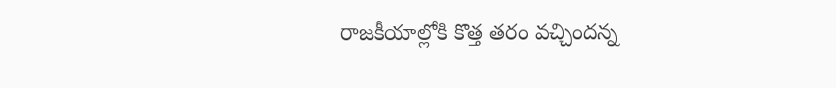రాజకీయాల్లోకి కొత్త తరం వచ్చిందన్న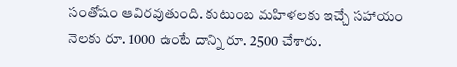సంతోషం ఆవిరవుతుంది. కుటుంబ మహిళలకు ఇచ్చే సహాయం నెలకు రూ. 1000 ఉంటే దాన్ని రూ. 2500 చేశారు.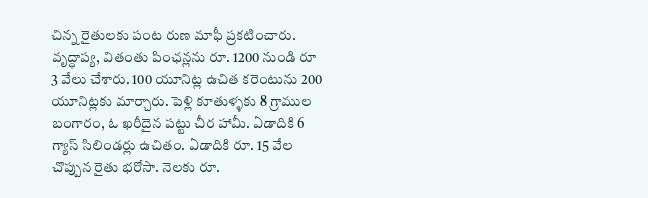చిన్న రైతులకు పంట రుణ మాఫీ ప్రకటించారు. వృద్ధాప్య, వితంతు పింఛన్లను రూ. 1200 నుండి రూ 3 వేలు చేశారు. 100 యూనిట్ల ఉచిత కరెంటును 200 యూనిట్లకు మార్చారు. పెళ్లి కూతుళ్ళకు 8 గ్రాముల బంగారం, ఓ ఖరీదైన పట్టు చీర హామీ. ఏడాదికి 6 గ్యాస్ సిలిండర్లు ఉచితం. ఏడాదికి రూ. 15 వేల చొప్పున రైతు భరోసా. నెలకు రూ.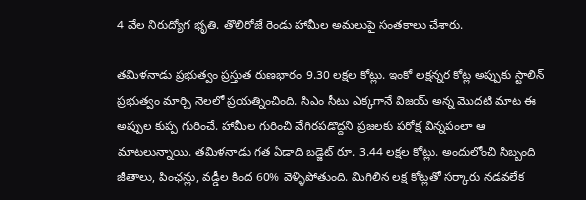4 వేల నిరుద్యోగ భృతి. తొలిరోజే రెండు హామీల అమలుపై సంతకాలు చేశారు.

తమిళనాడు ప్రభుత్వం ప్రస్తుత రుణభారం 9.30 లక్షల కోట్లు. ఇంకో లక్షన్నర కోట్ల అప్పుకు స్టాలిన్ ప్రభుత్వం మార్చి నెలలో ప్రయత్నించింది. సిఎం సీటు ఎక్కగానే విజయ్ అన్న మొదటి మాట ఈ అప్పుల కుప్ప గురించే. హామీల గురించి వేగిరపడొద్దని ప్రజలకు పరోక్ష విన్నపంలా ఆ మాటలున్నాయి. తమిళనాడు గత ఏడాది బడ్జెట్ రూ. 3.44 లక్షల కోట్లు. అందులోంచి సిబ్బంది జీతాలు, పింఛన్లు, వడ్డీల కింద 60% వెళ్ళిపోతుంది. మిగిలిన లక్ష కోట్లతో సర్కారు నడవలేక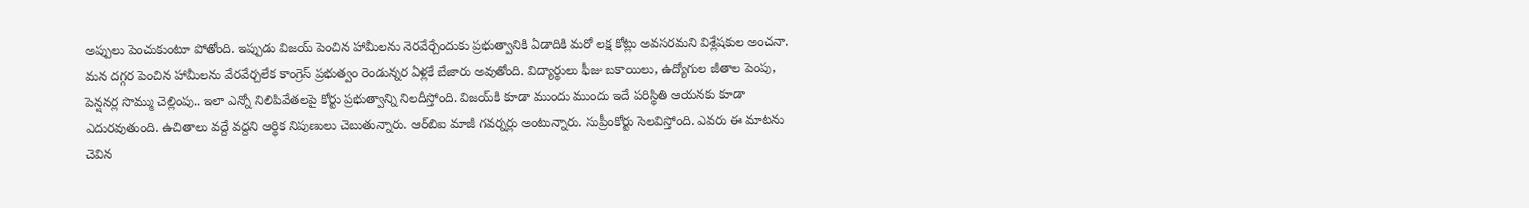అప్పులు పెంచుకుంటూ పోతోంది. ఇప్పుడు విజయ్ పెంచిన హామీలను నెరవేర్చేందుకు ప్రభుత్వానికి ఏడాదికి మరో లక్ష కోట్లు అవసరమని విశ్లేషకుల అంచనా. మన దగ్గర పెంచిన హామీలను వేరవేర్చలేక కాంగ్రెస్ ప్రభుత్వం రెండున్నర ఏళ్లకే బేజారు అవుతోంది. విద్యార్థులు ఫీజు బకాయిలు, ఉద్యోగుల జీతాల పెంపు, పెన్షనర్ల సొమ్ము చెల్లింపు.. ఇలా ఎన్నో నిలిపివేతలపై కోర్టు ప్రభుత్వాన్ని నిలదీస్తోంది. విజయ్‌కి కూడా ముందు ముందు ఇదే పరిస్థితి ఆయనకు కూడా ఎదురవుతుంది. ఉచితాలు వద్దే వద్దని ఆర్థిక నిపుణులు చెబుతున్నారు. ఆర్‌బిఐ మాజీ గవర్నర్లు అంటున్నారు. సుప్రీంకోర్టు సెలవిస్తోంది. ఎవరు ఈ మాటను చెవిన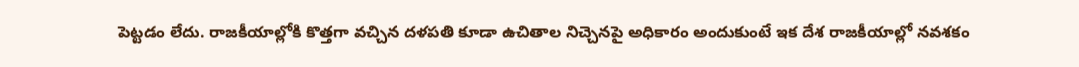పెట్టడం లేదు. రాజకీయాల్లోకి కొత్తగా వచ్చిన దళపతి కూడా ఉచితాల నిచ్చెనపై అధికారం అందుకుంటే ఇక దేశ రాజకీయాల్లో నవశకం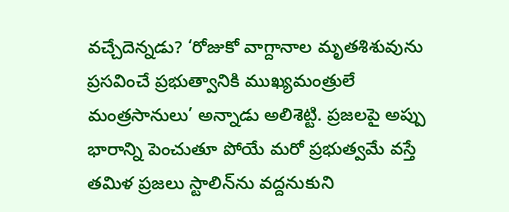వచ్చేదెన్నడు? ‘రోజుకో వాగ్దానాల మృతశిశువును ప్రసవించే ప్రభుత్వానికి ముఖ్యమంత్రులే మంత్రసానులు’ అన్నాడు అలిశెట్టి. ప్రజలపై అప్పు భారాన్ని పెంచుతూ పోయే మరో ప్రభుత్వమే వస్తే తమిళ ప్రజలు స్టాలిన్‌ను వద్దనుకుని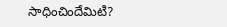సాధించిందేమిటి?